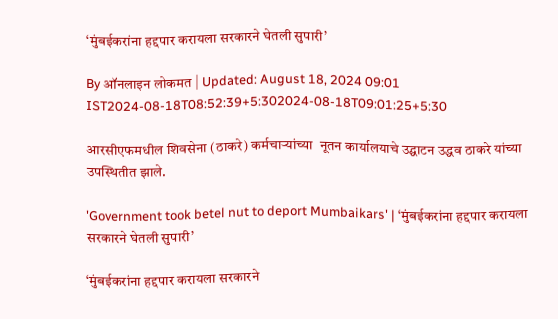‘मुंबईकरांना हद्दपार करायला सरकारने घेतली सुपारी’

By ऑनलाइन लोकमत | Updated: August 18, 2024 09:01 IST2024-08-18T08:52:39+5:302024-08-18T09:01:25+5:30

आरसीएफमधील शिवसेना (ठाकरे) कर्मचाऱ्यांच्या  नूतन कार्यालयाचे उद्घाटन उद्धव ठाकरे यांच्या उपस्थितीत झाले.

'Government took betel nut to deport Mumbaikars' | ‘मुंबईकरांना हद्दपार करायला सरकारने घेतली सुपारी’

‘मुंबईकरांना हद्दपार करायला सरकारने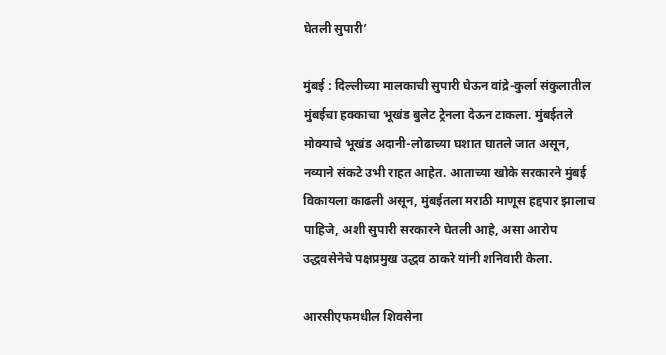घेतली सुपारी’

मुंबई : दिल्लीच्या मालकाची सुपारी घेऊन वांद्रे-कुर्ला संकुलातील मुंबईचा हक्काचा भूखंड बुलेट ट्रेनला देऊन टाकला. मुंबईतले मोक्याचे भूखंड अदानी-लोढाच्या घशात घातले जात असून, नव्याने संकटे उभी राहत आहेत. आताच्या खोके सरकारने मुंबई विकायला काढली असून, मुंबईतला मराठी माणूस हद्दपार झालाच पाहिजे, अशी सुपारी सरकारने घेतली आहे, असा आरोप उद्धवसेनेचे पक्षप्रमुख उद्धव ठाकरे यांनी शनिवारी केला.

आरसीएफमधील शिवसेना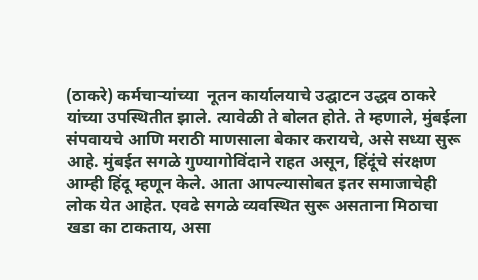(ठाकरे) कर्मचाऱ्यांच्या  नूतन कार्यालयाचे उद्घाटन उद्धव ठाकरे यांच्या उपस्थितीत झाले. त्यावेळी ते बोलत होते. ते म्हणाले, मुंबईला संपवायचे आणि मराठी माणसाला बेकार करायचे, असे सध्या सुरू आहे. मुंबईत सगळे गुण्यागोविंदाने राहत असून, हिंदूंचे संरक्षण आम्ही हिंदू म्हणून केले. आता आपल्यासोबत इतर समाजाचेही लोक येत आहेत. एवढे सगळे व्यवस्थित सुरू असताना मिठाचा खडा का टाकताय, असा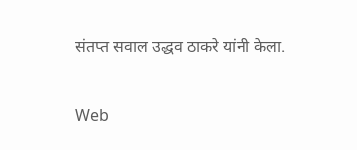संतप्त सवाल उद्धव ठाकरे यांनी केला.


Web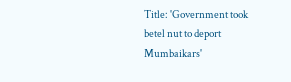Title: 'Government took betel nut to deport Mumbaikars'